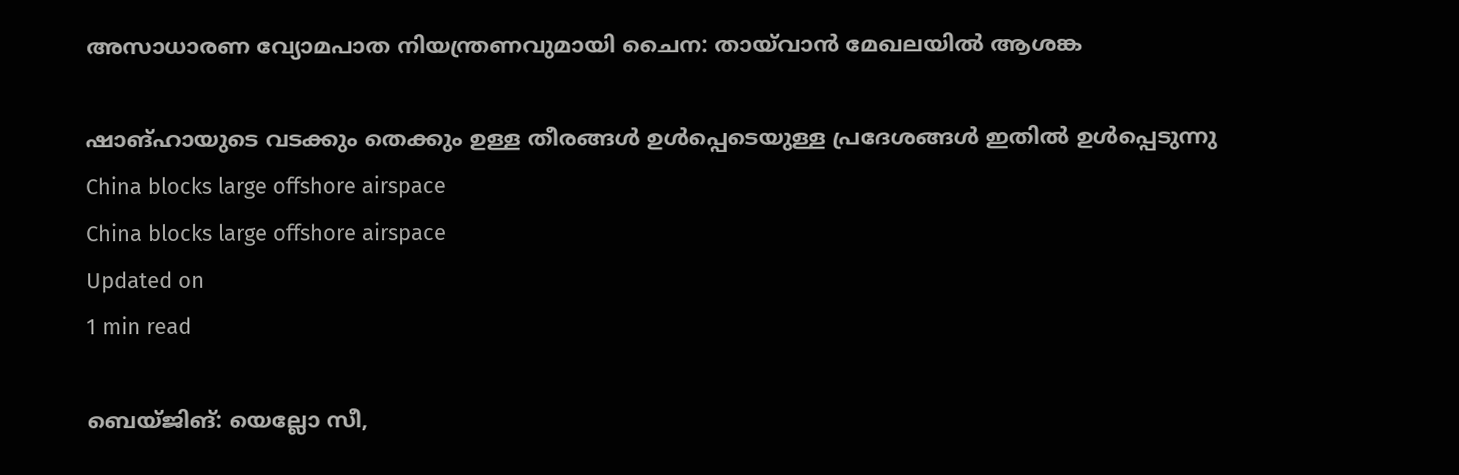അസാധാരണ വ്യോമപാത നിയന്ത്രണവുമായി ചൈന: തായ്‌വാന്‍ മേഖലയില്‍ ആശങ്ക

ഷാങ്ഹായുടെ വടക്കും തെക്കും ഉള്ള തീരങ്ങള്‍ ഉള്‍പ്പെടെയുള്ള പ്രദേശങ്ങള്‍ ഇതില്‍ ഉള്‍പ്പെടുന്നു
China blocks large offshore airspace
China blocks large offshore airspace
Updated on
1 min read

ബെയ്ജിങ്: യെല്ലോ സീ,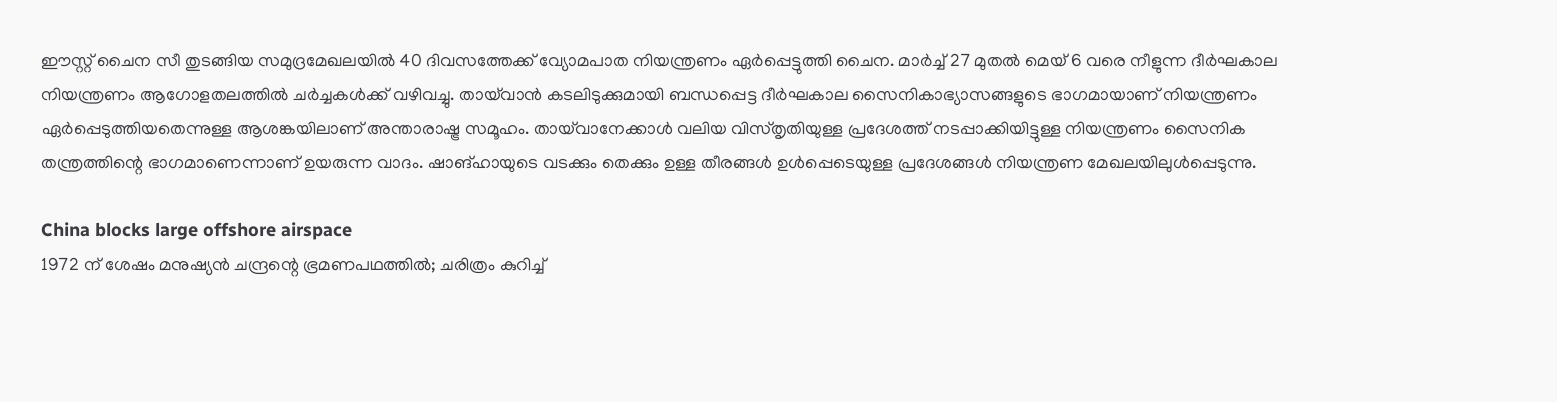ഈസ്റ്റ് ചൈന സീ തുടങ്ങിയ സമുദ്രമേഖലയില്‍ 40 ദിവസത്തേക്ക് വ്യോമപാത നിയന്ത്രണം ഏര്‍പ്പെട്ടുത്തി ചൈന. മാര്‍ച്ച് 27 മുതല്‍ മെയ് 6 വരെ നീളുന്ന ദീര്‍ഘകാല നിയന്ത്രണം ആഗോളതലത്തില്‍ ചര്‍ച്ചകള്‍ക്ക് വഴിവച്ചു. തായ്‌വാന്‍ കടലിടുക്കുമായി ബന്ധപ്പെട്ട ദീര്‍ഘകാല സൈനികാഭ്യാസങ്ങളുടെ ഭാഗമായാണ് നിയന്ത്രണം ഏര്‍പ്പെടുത്തിയതെന്നുള്ള ആശങ്കയിലാണ് അന്താരാഷ്ട്ര സമൂഹം. തായ്‌വാനേക്കാള്‍ വലിയ വിസ്തൃതിയുള്ള പ്രദേശത്ത് നടപ്പാക്കിയിട്ടുള്ള നിയന്ത്രണം സൈനിക തന്ത്രത്തിന്റെ ഭാഗമാണെന്നാണ് ഉയരുന്ന വാദം. ഷാങ്ഹായുടെ വടക്കും തെക്കും ഉള്ള തീരങ്ങള്‍ ഉള്‍പ്പെടെയുള്ള പ്രദേശങ്ങള്‍ നിയന്ത്രണ മേഖലയിലുള്‍പ്പെടുന്നു.

China blocks large offshore airspace
1972 ന് ശേഷം മനുഷ്യന്‍ ചന്ദ്രന്റെ ഭ്രമണപഥത്തില്‍; ചരിത്രം കുറിച്ച്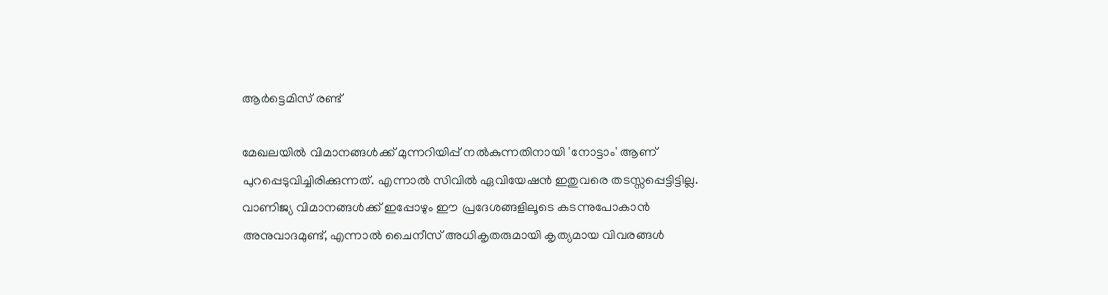ആര്‍ട്ടെമിസ് രണ്ട്

മേഖലയില്‍ വിമാനങ്ങള്‍ക്ക് മുന്നറിയിപ്പ് നല്‍കുന്നതിനായി 'നോട്ടാം' ആണ് പുറപ്പെടുവിച്ചിരിക്കുന്നത്. എന്നാല്‍ സിവില്‍ ഏവിയേഷന്‍ ഇതുവരെ തടസ്സപ്പെട്ടിട്ടില്ല. വാണിജ്യ വിമാനങ്ങള്‍ക്ക് ഇപ്പോഴും ഈ പ്രദേശങ്ങളിലൂടെ കടന്നുപോകാന്‍ അനുവാദമുണ്ട്, എന്നാല്‍ ചൈനീസ് അധികൃതരുമായി കൃത്യമായ വിവരങ്ങള്‍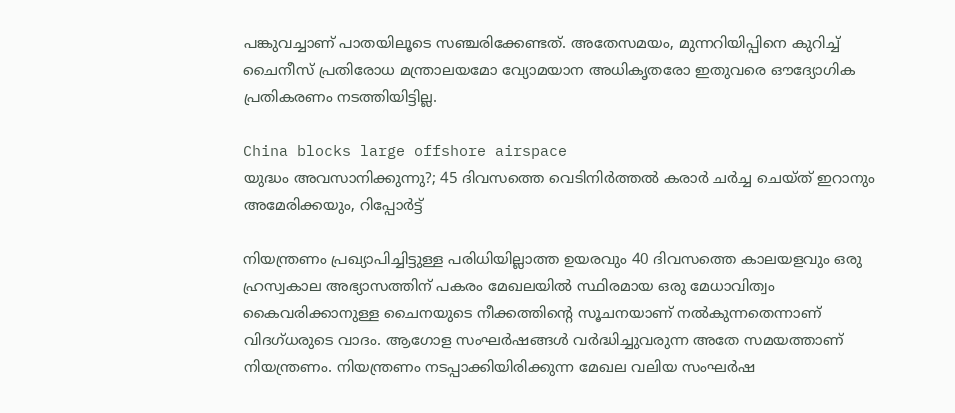പങ്കുവച്ചാണ് പാതയിലൂടെ സഞ്ചരിക്കേണ്ടത്. അതേസമയം, മുന്നറിയിപ്പിനെ കുറിച്ച് ചൈനീസ് പ്രതിരോധ മന്ത്രാലയമോ വ്യോമയാന അധികൃതരോ ഇതുവരെ ഔദ്യോഗിക പ്രതികരണം നടത്തിയിട്ടില്ല.

China blocks large offshore airspace
യുദ്ധം അവസാനിക്കുന്നു?; 45 ദിവസത്തെ വെടിനിര്‍ത്തല്‍ കരാര്‍ ചര്‍ച്ച ചെയ്ത് ഇറാനും അമേരിക്കയും, റിപ്പോര്‍ട്ട്

നിയന്ത്രണം പ്രഖ്യാപിച്ചിട്ടുള്ള പരിധിയില്ലാത്ത ഉയരവും 40 ദിവസത്തെ കാലയളവും ഒരു ഹ്രസ്വകാല അഭ്യാസത്തിന് പകരം മേഖലയില്‍ സ്ഥിരമായ ഒരു മേധാവിത്വം കൈവരിക്കാനുള്ള ചൈനയുടെ നീക്കത്തിന്റെ സൂചനയാണ് നല്‍കുന്നതെന്നാണ് വിദഗ്ധരുടെ വാദം. ആഗോള സംഘര്‍ഷങ്ങള്‍ വര്‍ദ്ധിച്ചുവരുന്ന അതേ സമയത്താണ് നിയന്ത്രണം. നിയന്ത്രണം നടപ്പാക്കിയിരിക്കുന്ന മേഖല വലിയ സംഘര്‍ഷ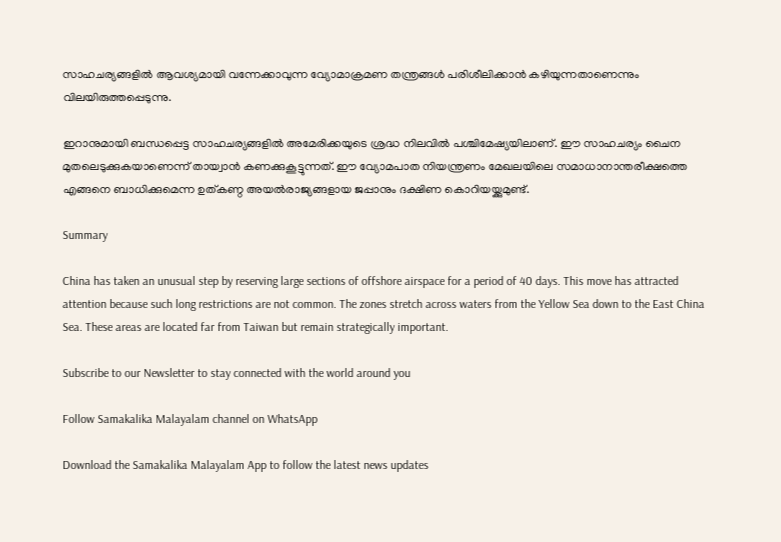സാഹചര്യങ്ങളില്‍ ആവശ്യമായി വന്നേക്കാവുന്ന വ്യോമാക്രമണ തന്ത്രങ്ങള്‍ പരിശീലിക്കാന്‍ കഴിയുന്നതാണെന്നും വിലയിരുത്തപ്പെടുന്നു.

ഇറാനുമായി ബന്ധപ്പെട്ട സാഹചര്യങ്ങളില്‍ അമേരിക്കയുടെ ശ്രദ്ധ നിലവില്‍ പശ്ചിമേഷ്യയിലാണ്. ഈ സാഹചര്യം ചൈന മുതലെടുക്കുകയാണെന്ന് തായ്വാന്‍ കണക്കുകൂട്ടുന്നത്. ഈ വ്യോമപാത നിയന്ത്രണം മേഖലയിലെ സമാധാനാന്തരീക്ഷത്തെ എങ്ങനെ ബാധിക്കുമെന്ന ഉത്കണ്ഠ അയല്‍രാജ്യങ്ങളായ ജപ്പാനും ദക്ഷിണ കൊറിയയ്ക്കുമുണ്ട്.

Summary

China has taken an unusual step by reserving large sections of offshore airspace for a period of 40 days. This move has attracted attention because such long restrictions are not common. The zones stretch across waters from the Yellow Sea down to the East China Sea. These areas are located far from Taiwan but remain strategically important.

Subscribe to our Newsletter to stay connected with the world around you

Follow Samakalika Malayalam channel on WhatsApp

Download the Samakalika Malayalam App to follow the latest news updates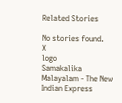Related Stories

No stories found.
X
logo
Samakalika Malayalam - The New Indian Express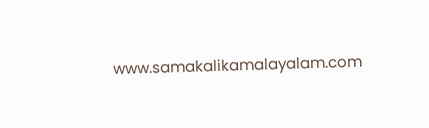www.samakalikamalayalam.com